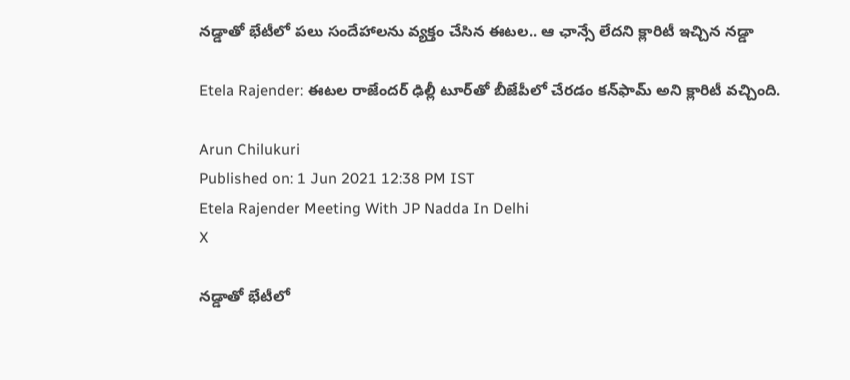నడ్డాతో భేటీలో పలు సందేహాలను వ్యక్తం చేసిన ఈటల.. ఆ ఛాన్సే లేదని క్లారిటీ ఇచ్చిన నడ్డా

Etela Rajender: ఈటల రాజేందర్‌ ఢిల్లీ టూర్‌తో బీజేపీలో చేరడం కన్‌ఫామ్‌ అని క్లారిటీ వచ్చింది.

Arun Chilukuri
Published on: 1 Jun 2021 12:38 PM IST
Etela Rajender Meeting With JP Nadda In Delhi
X

నడ్డాతో భేటీలో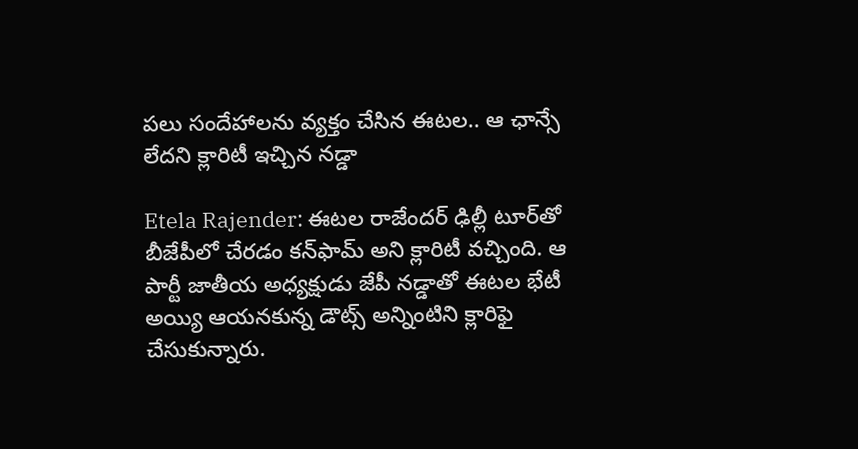పలు సందేహాలను వ్యక్తం చేసిన ఈటల.. ఆ ఛాన్సే లేదని క్లారిటీ ఇచ్చిన నడ్డా

Etela Rajender: ఈటల రాజేందర్‌ ఢిల్లీ టూర్‌తో బీజేపీలో చేరడం కన్‌ఫామ్‌ అని క్లారిటీ వచ్చింది. ఆ పార్టీ జాతీయ అధ్యక్షుడు జేపీ నడ్డాతో ఈటల భేటీ అయ్యి ఆయనకున్న డౌట్స్‌ అన్నింటిని క్లారిఫై చేసుకున్నారు.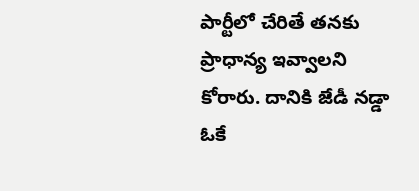పార్టీలో చేరితే తనకు ప్రాధాన్య ఇవ్వాలని కోరారు. దానికి జేడీ నడ్డా ఓకే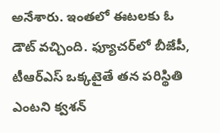అనేశారు. ఇంతలో ఈటలకు ఓ డౌట్‌ వచ్చింది. ఫ్యూచర్‌లో బీజేపీ, టీఆర్ఎస్‌ ఒక్కటైతే తన పరిస్థితి ఎంటని క్వశన్‌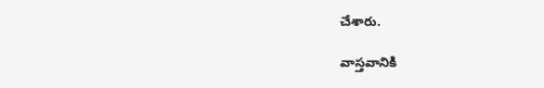చేశారు.

వాస్తవానికి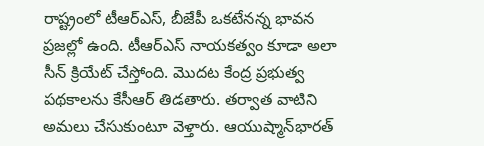రాష్ట్రంలో టీఆర్ఎస్, బీజేపీ ఒకటేనన్న భావన ప్రజల్లో ఉంది. టీఆర్ఎస్‌ నాయకత్వం కూడా అలా సీన్‌ క్రియేట్‌ చేస్తోంది. మొదట కేంద్ర ప్రభుత్వ పథకాలను కేసీఆర్‌ తిడతారు. తర్వాత వాటిని అమలు చేసుకుంటూ వెళ్తారు. ఆయుష్మాన్‌భారత్‌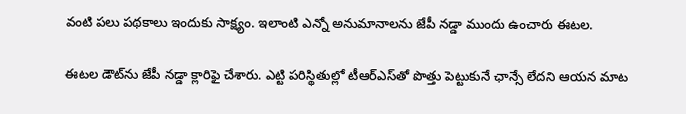వంటి పలు పథకాలు ఇందుకు సాక్ష్యం. ఇలాంటి ఎన్నో అనుమానాలను జేపీ నడ్డా ముందు ఉంచారు ఈటల.

ఈటల డౌట్‌ను జేపీ నడ్డా క్లారిఫై చేశారు. ఎట్టి పరిస్థితుల్లో టీఆర్ఎస్‌తో పొత్తు పెట్టుకునే ఛాన్సే లేదని ఆయన మాట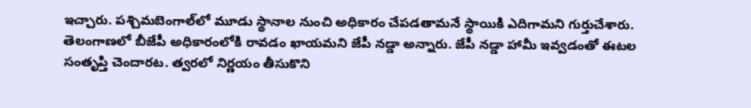ఇచ్చారు. పశ్చిమబెంగాల్‌లో మూడు స్థానాల నుంచి అధికారం చేపడతామనే స్థాయికి ఎదిగామని గుర్తుచేశారు. తెలంగాణలో బీజేపీ అధికారంలోకి రావడం ఖాయమని జేపీ నడ్డా అన్నారు. జేపీ నడ్డా హామీ ఇవ్వడంతో ఈటల సంతృప్తి చెందారట. త్వరలో నిర్ణయం తీసుకొని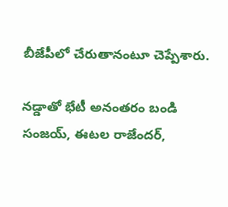బీజేపీలో చేరుతానంటూ చెప్పేశారు.

నడ్డాతో భేటీ అనంతరం బండి సంజయ్‌, ఈటల రాజేందర్‌,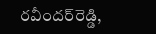రవీందర్‌రెడ్డి,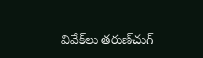వివేక్‌లు తరుణ్‌చుగ్‌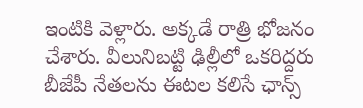ఇంటికి వెళ్లారు. అక్కడే రాత్రి భోజనం చేశారు. వీలునిబట్టి ఢిల్లీలో ఒకరిద్దరు బీజేపీ నేతలను ఈటల కలిసే ఛాన్స్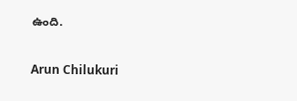ఉంది.

Arun Chilukuri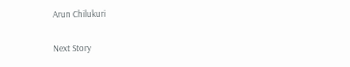Arun Chilukuri

Next Story